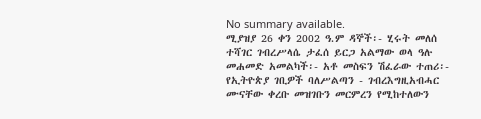No summary available.
ሚያዝያ 26 ቀን 2002 ዓ.ም ዳኞች፡- ሂሩት መለሰ ተሻገር ገብረሥላሴ ታፈሰ ይርጋ አልማው ወላ ዓሉ መሐመድ አመልካች፡- አቶ መስፍን ሽፈራው ተጠሪ፡- የኢትዮጵያ ገቢዎች ባለሥልጣን - ገብረእግዚአብሓር ሙናቸው ቀረቡ መዝገቡን መርምረን የሚከተለውን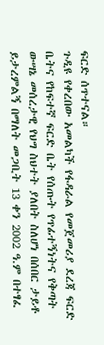ፍርድ ሰጥተናል።
ጉዲዩ የቀረበው አመልካች የፋዳራል የመጀመሪያ ደረጃ ፍርድ ቤትና የከፍተኛ ፍርድ ቤት የሰጡት የጥፊተኝነትና የቅጣት ውሣኔ መሰረታዊ የህግ ስህተት ያለበት ስለሆነ በሰበር ታይቶ ይታረምልኝ በማለት መጋቢት 13 ቀን 2002 ዓ.ም በተፃፈ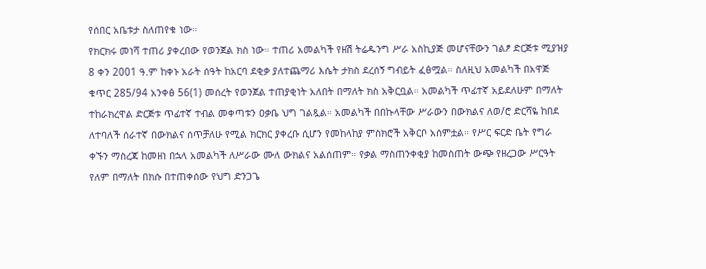የሰበር አቤቱታ ስለጠየቁ ነው።
የክርክሩ መነሻ ተጠሪ ያቀረበው የወንጀል ክስ ነው። ተጠሪ አመልካች የዘሽ ትሬዱንግ ሥራ አስኪያጅ መሆናቸውን ገልፆ ድርጅቱ ሚያዝያ 8 ቀን 2001 ዓ.ም ከቀኑ አራት ሰዓት ከአርባ ደቂቃ ያለተጨማሪ እሴት ታክስ ደረሰኝ ግብይት ፈፅሟል። ስለዚህ አመልካች በአዋጅ ቁጥር 285/94 አንቀፅ 56(1) መሰረት የወንጀል ተጠያቂነት አለበት በማለት ክስ አቅርቧል። አመልካች ጥፊተኛ አይደለሁም በማለት ተከራክረዋል ድርጅቱ ጥፊተኛ ተብል መቀጣቱን ዐቃቤ ህግ ገልጿል። አመልካች በበኩላቸው ሥራውን በውክልና ለወ/ሮ ድርሻዬ ከበደ ለተባለች ሰራተኛ በውክልና ሰጥቻለሁ የሚል ክርክር ያቀረቡ ሲሆን የመከላከያ ምስክሮች አቅርቦ አሰምቷል። የሥር ፍርድ ቤት የግራ ቀኙን ማስረጃ ከመዘነ በኋላ አመልካች ለሥራው ሙለ ውክልና አልሰጠም። የቃል ማስጠንቀቂያ ከመስጠት ውጭ የዘረጋው ሥርዓት የለም በማለት በክሱ በተጠቀሰው የህግ ድንጋጌ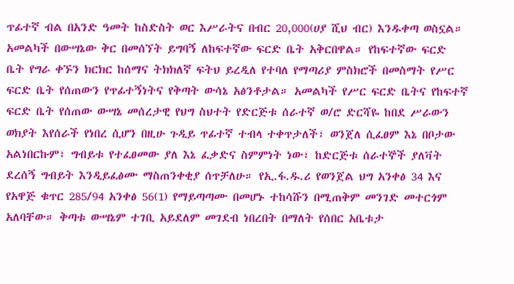ጥፊተኛ ብል በአንድ ዓመት ከስድስት ወር እሥራትና በብር 20,000(ሀያ ሺህ ብር) እንዱቀጣ ወስኗል።
አመልካች በውሣኔው ቅር በመሰኘት ይግባኝ ለከፍተኛው ፍርድ ቤት አቅርበዋል። የከፍተኛው ፍርድ ቤት የግራ ቀኙን ክርክር ከሰማና ትክክለኛ ፍትህ ይረዲለ የተባለ የማጣሪያ ምስክሮች በመስማት የሥር ፍርድ ቤት የሰጠውን የጥፊተኝነትና የቅጣት ውሳኔ አፅንቶታል። አመልካች የሥር ፍርድ ቤትና የከፍተኛ ፍርድ ቤት የሰጠው ውሣኔ መሰረታዊ የህግ ስህተት የድርጅቱ ሰራተኛ ወ/ሮ ድርሻዬ ከበደ ሥራውን ወክያት እየሰራች የነበረ ሲሆን በዚሁ ጉዲይ ጥፊተኛ ተብላ ተቀጥታለች፣ ወንጀለ ሲፈፀም እኔ በቦታው አልነበርኩም፣ ግብይቱ የተፈፀመው ያለ እኔ ፈቃድና ስምምነት ነው፣ ከድርጅቱ ሰራተኞች ያለቫት ደረሰኝ ግብይት እንዲይፈፅሙ ማስጠንቀቂያ ሰጥቻለሁ። የኢ.ፋ.ዱ.ሪ የወንጀል ህግ አንቀፅ 34 እና የአዋጅ ቁጥር 285/94 አንቀፅ 56(1) የማይጣጣሙ በመሆኑ ተከሳሹን በሚጠቅም መንገድ መተርጎም አለባቸው። ቅጣቱ ውሣኔም ተገቢ አይደለም መገደብ ነበረበት በማለት የሰበር አቤቱታ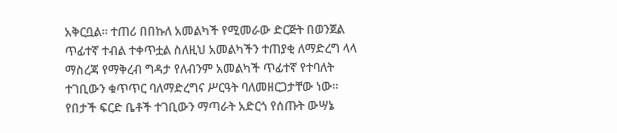አቅርቧል። ተጠሪ በበኩለ አመልካች የሚመራው ድርጅት በወንጀል ጥፊተኛ ተብል ተቀጥቷል ስለዚህ አመልካችን ተጠያቂ ለማድረግ ላላ ማስረጃ የማቅረብ ግዳታ የለብንም አመልካች ጥፊተኛ የተባለት ተገቢውን ቁጥጥር ባለማድረግና ሥርዓት ባለመዘርጋታቸው ነው። የበታች ፍርድ ቤቶች ተገቢውን ማጣራት አድርጎ የሰጡት ውሣኔ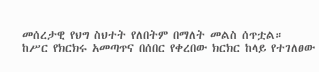መሰረታዊ የህግ ስህተት የለበትም በማለት መልስ ሰጥቷል።
ከሥር የክርክሩ አመጣጥና በሰበር የቀረበው ክርክር ከላይ የተገለፀው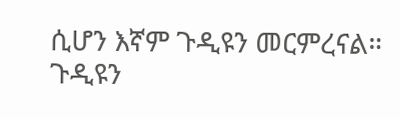ሲሆን እኛም ጉዲዩን መርምረናል።
ጉዲዩን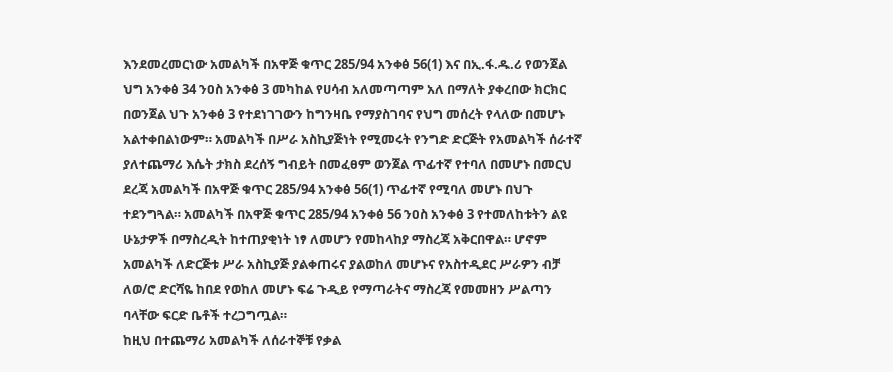እንደመረመርነው አመልካች በአዋጅ ቁጥር 285/94 አንቀፅ 56(1) እና በኢ.ፋ.ዱ.ሪ የወንጀል ህግ አንቀፅ 34 ንዐስ አንቀፅ 3 መካከል የሀሳብ አለመጣጣም አለ በማለት ያቀረበው ክርክር በወንጀል ህጉ አንቀፅ 3 የተደነገገውን ከግንዛቤ የማያስገባና የህግ መሰረት የላለው በመሆኑ አልተቀበልነውም። አመልካች በሥራ አስኪያጅነት የሚመሩት የንግድ ድርጅት የአመልካች ሰራተኛ ያለተጨማሪ እሴት ታክስ ደረሰኝ ግብይት በመፈፀም ወንጀል ጥፊተኛ የተባለ በመሆኑ በመርህ ደረጃ አመልካች በአዋጅ ቁጥር 285/94 አንቀፅ 56(1) ጥፊተኛ የሚባለ መሆኑ በህጉ ተደንግጓል። አመልካች በአዋጅ ቁጥር 285/94 አንቀፅ 56 ንዐስ አንቀፅ 3 የተመለከቱትን ልዩ ሁኔታዎች በማስረዲት ከተጠያቂነት ነፃ ለመሆን የመከላከያ ማስረጃ አቅርበዋል። ሆኖም አመልካች ለድርጅቱ ሥራ አስኪያጅ ያልቀጠሩና ያልወከለ መሆኑና የአስተዲደር ሥራዎን ብቻ ለወ/ሮ ድርሻዬ ከበደ የወከለ መሆኑ ፍሬ ጉዲይ የማጣራትና ማስረጃ የመመዘን ሥልጣን ባላቸው ፍርድ ቤቶች ተረጋግጧል።
ከዚህ በተጨማሪ አመልካች ለሰራተኞቹ የቃል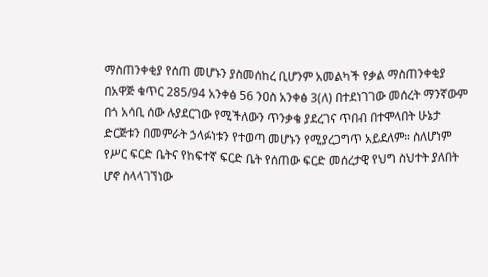ማስጠንቀቂያ የሰጠ መሆኑን ያስመሰከረ ቢሆንም አመልካች የቃል ማስጠንቀቂያ በአዋጅ ቁጥር 285/94 አንቀፅ 56 ንዐስ አንቀፅ 3(ለ) በተደነገገው መሰረት ማንኛውም በጎ አሳቢ ሰው ሉያደርገው የሚችለውን ጥንቃቄ ያደረገና ጥበብ በተሞላበት ሁኔታ ድርጅቱን በመምራት ኃላፉነቱን የተወጣ መሆኑን የሚያረጋግጥ አይደለም። ስለሆነም የሥር ፍርድ ቤትና የከፍተኛ ፍርድ ቤት የሰጠው ፍርድ መሰረታዊ የህግ ስህተት ያለበት ሆኖ ስላላገኘነው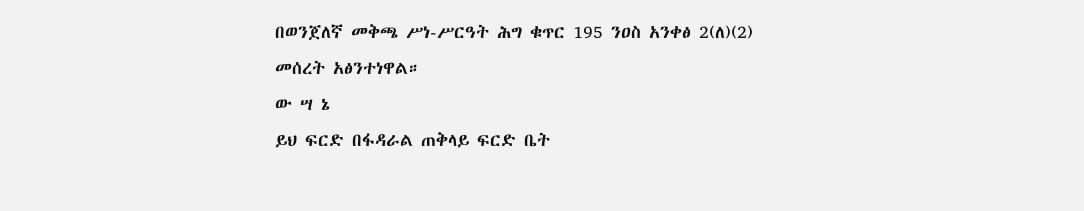በወንጀለኛ መቅጫ ሥነ-ሥርዓት ሕግ ቁጥር 195 ንዐስ አንቀፅ 2(ለ)(2) መሰረት አፅንተነዋል።
ው ሣ ኔ
ይህ ፍርድ በፋዳራል ጠቅላይ ፍርድ ቤት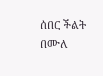ሰበር ችልት በሙለ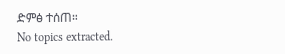ድምፅ ተሰጠ።
No topics extracted.